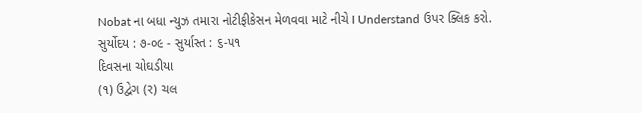Nobat ના બધા ન્યુઝ તમારા નોટીફીકેસન મેળવવા માટે નીચે I Understand ઉપર ક્લિક કરો.
સુર્યોદય : ૭-૦૯ - સુર્યાસ્ત : ૬-૫૧
દિવસના ચોઘડીયા
(૧) ઉદ્વેગ (ર) ચલ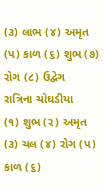(૩) લાભ (૪) અમૃત (પ) કાળ (૬) શુભ (૭) રોગ (૮) ઉદ્વેગ
રાત્રિના ચોઘડીયા
(૧) શુભ (ર) અમૃત (૩) ચલ (૪) રોગ (પ) કાળ (૬)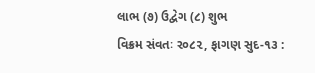લાભ (૭) ઉદ્વેગ (૮) શુભ
વિક્રમ સંવતઃ ર૦૮૨, ફાગણ સુદ-૧૩ :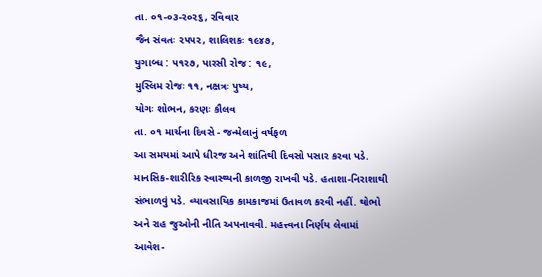તા. ૦૧-૦૩-ર૦૨૬, રવિવાર
જૈન સંવતઃ ૨૫૫૨, શાલિશકઃ ૧૯૪૭,
યુગાબ્ધ : ૫૧૨૭, પારસી રોજ : ૧૯,
મુસ્લિમ રોજઃ ૧૧, નક્ષત્રઃ પુષ્ય,
યોગઃ શોભન, કરણઃ કૌલવ
તા. ૦૧ માર્ચના દિવસે - જન્મેલાનું વર્ષફળ
આ સમયમાં આપે ધીરજ અને શાંતિથી દિવસો પસાર કરવા પડે. માનસિક-શારીરિક સ્વાસ્થ્યની કાળજી રાખવી પડે. હતાશા-નિરાશાથી સંભાળવું પડે. વ્યાવસાયિક કામકાજમાં ઉતાવળ કરવી નહીં. થોભો અને રાહ જુઓની નીતિ અપનાવવી. મહત્ત્વના નિર્ણય લેવામાં આવેશ-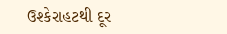ઉશ્કેરાહટથી દૂર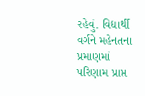રહેવું. વિદ્યાર્થી વર્ગને મહેનતના પ્રમાણમાં પરિણામ પ્રાપ્ત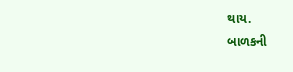થાય.
બાળકની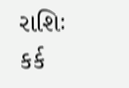રાશિઃ કર્ક